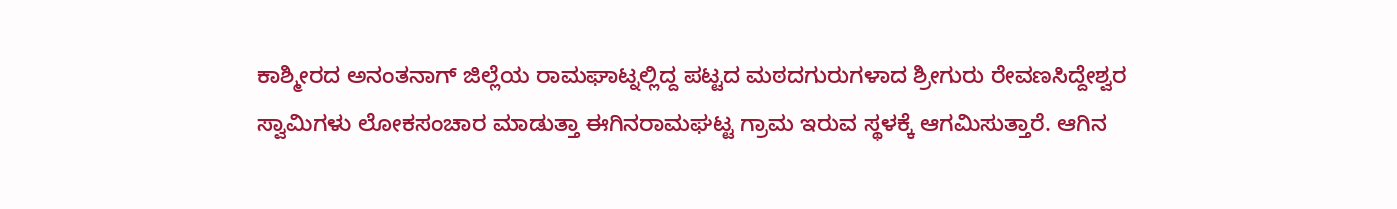ಕಾಶ್ಮೀರದ ಅನಂತನಾಗ್ ಜಿಲ್ಲೆಯ ರಾಮಘಾಟ್ನಲ್ಲಿದ್ದ ಪಟ್ಟದ ಮಠದಗುರುಗಳಾದ ಶ್ರೀಗುರು ರೇವಣಸಿದ್ದೇಶ್ವರ ಸ್ವಾಮಿಗಳು ಲೋಕಸಂಚಾರ ಮಾಡುತ್ತಾ ಈಗಿನರಾಮಘಟ್ಟ ಗ್ರಾಮ ಇರುವ ಸ್ಥಳಕ್ಕೆ ಆಗಮಿಸುತ್ತಾರೆ. ಆಗಿನ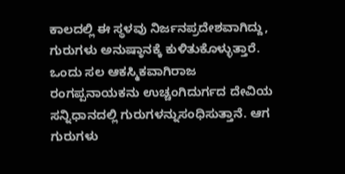ಕಾಲದಲ್ಲಿ ಈ ಸ್ಥಳವು ನಿರ್ಜನಪ್ರದೇಶವಾಗಿದ್ದು, ಗುರುಗಳು ಅನುಷ್ಠಾನಕ್ಕೆ ಕುಳಿತುಕೊಳ್ಳುತ್ತಾರೆ. ಒಂದು ಸಲ ಆಕಸ್ಮಿಕವಾಗಿರಾಜ ರಂಗಪ್ಪನಾಯಕನು ಉಚ್ಚಂಗಿದುರ್ಗದ ದೇವಿಯ ಸನ್ನಿಧಾನದಲ್ಲಿ ಗುರುಗಳನ್ನುಸಂಧಿಸುತ್ತಾನೆ. ಆಗ ಗುರುಗಳು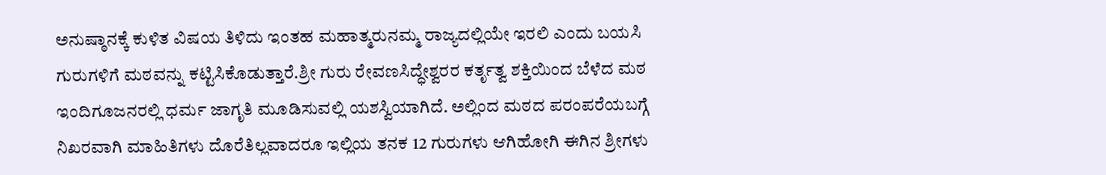ಅನುಷ್ಠಾನಕ್ಕೆ ಕುಳಿತ ವಿಷಯ ತಿಳಿದು ಇಂತಹ ಮಹಾತ್ಮರುನಮ್ಮ ರಾಜ್ಯದಲ್ಲಿಯೇ ಇರಲಿ ಎಂದು ಬಯಸಿ ಗುರುಗಳಿಗೆ ಮಠವನ್ನು ಕಟ್ಟಿಸಿಕೊಡುತ್ತಾರೆ.ಶ್ರೀ ಗುರು ರೇವಣಸಿದ್ಧೇಶ್ವರರ ಕರ್ತೃತ್ವ ಶಕ್ತಿಯಿಂದ ಬೆಳೆದ ಮಠ ಇಂದಿಗೂಜನರಲ್ಲಿ ಧರ್ಮ ಜಾಗೃತಿ ಮೂಡಿಸುವಲ್ಲಿ ಯಶಸ್ವಿಯಾಗಿದೆ. ಅಲ್ಲಿಂದ ಮಠದ ಪರಂಪರೆಯಬಗ್ಗೆ ನಿಖರವಾಗಿ ಮಾಹಿತಿಗಳು ದೊರೆತಿಲ್ಲವಾದರೂ ಇಲ್ಲಿಯ ತನಕ 12 ಗುರುಗಳು ಆಗಿಹೋಗಿ ಈಗಿನ ಶ್ರೀಗಳು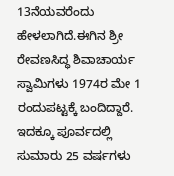13ನೆಯವರೆಂದು ಹೇಳಲಾಗಿದೆ.ಈಗಿನ ಶ್ರೀ ರೇವಣಸಿದ್ಧ ಶಿವಾಚಾರ್ಯ ಸ್ವಾಮಿಗಳು 1974ರ ಮೇ 1 ರಂದುಪಟ್ಟಕ್ಕೆ ಬಂದಿದ್ದಾರೆ. ಇದಕ್ಕೂ ಪೂರ್ವದಲ್ಲಿ ಸುಮಾರು 25 ವರ್ಷಗಳು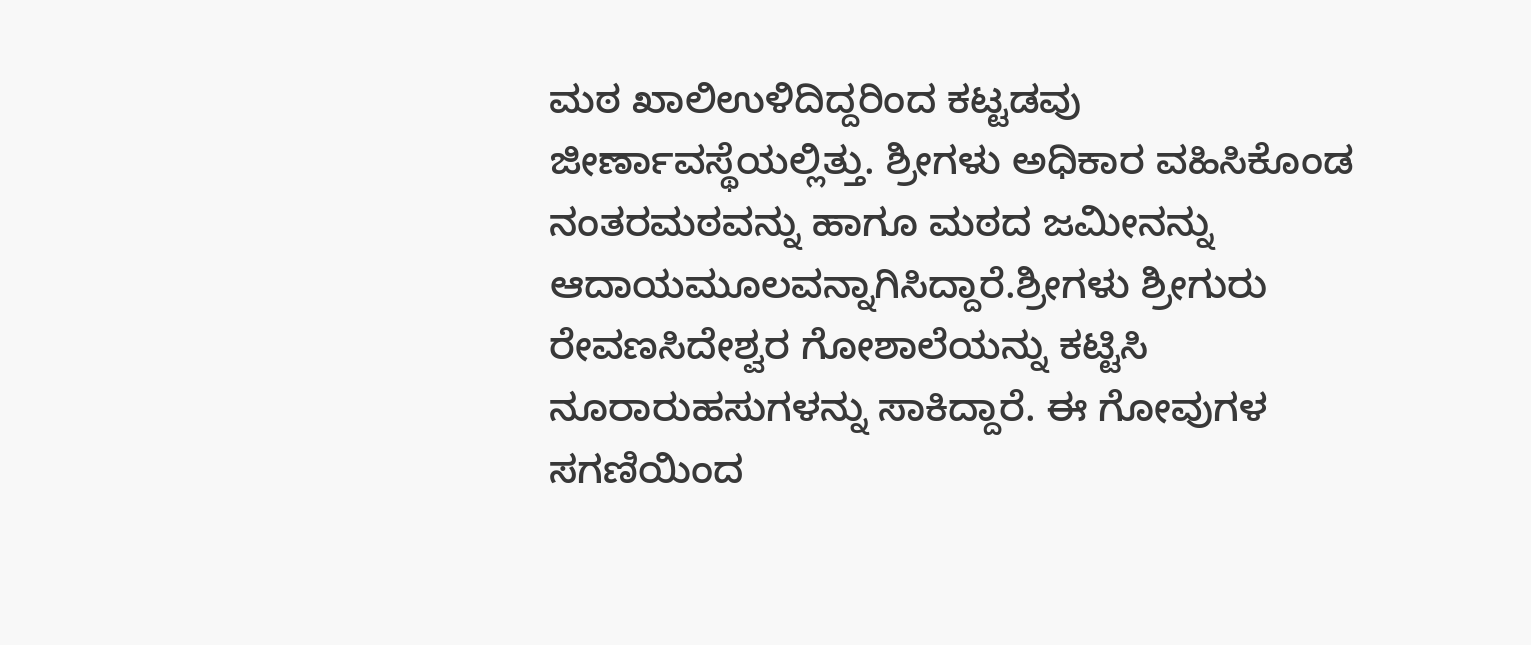ಮಠ ಖಾಲಿಉಳಿದಿದ್ದರಿಂದ ಕಟ್ಟಡವು ಜೀರ್ಣಾವಸ್ಥೆಯಲ್ಲಿತ್ತು. ಶ್ರೀಗಳು ಅಧಿಕಾರ ವಹಿಸಿಕೊಂಡ ನಂತರಮಠವನ್ನು ಹಾಗೂ ಮಠದ ಜಮೀನನ್ನು ಆದಾಯಮೂಲವನ್ನಾಗಿಸಿದ್ದಾರೆ.ಶ್ರೀಗಳು ಶ್ರೀಗುರು ರೇವಣಸಿದೇಶ್ವರ ಗೋಶಾಲೆಯನ್ನು ಕಟ್ಟಿಸಿ ನೂರಾರುಹಸುಗಳನ್ನು ಸಾಕಿದ್ದಾರೆ. ಈ ಗೋವುಗಳ ಸಗಣಿಯಿಂದ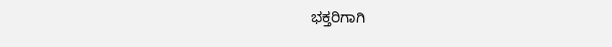ಭಕ್ತರಿಗಾಗಿ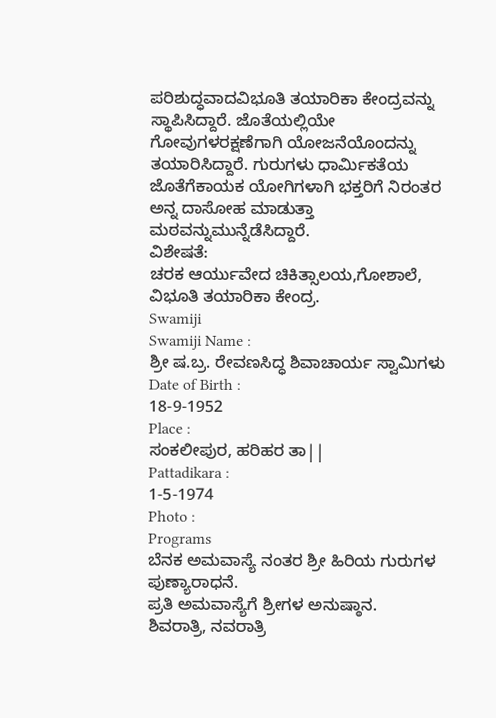ಪರಿಶುದ್ಧವಾದವಿಭೂತಿ ತಯಾರಿಕಾ ಕೇಂದ್ರವನ್ನು ಸ್ಥಾಪಿಸಿದ್ದಾರೆ. ಜೊತೆಯಲ್ಲಿಯೇ ಗೋವುಗಳರಕ್ಷಣೆಗಾಗಿ ಯೋಜನೆಯೊಂದನ್ನು ತಯಾರಿಸಿದ್ದಾರೆ. ಗುರುಗಳು ಧಾರ್ಮಿಕತೆಯ ಜೊತೆಗೆಕಾಯಕ ಯೋಗಿಗಳಾಗಿ ಭಕ್ತರಿಗೆ ನಿರಂತರ ಅನ್ನ ದಾಸೋಹ ಮಾಡುತ್ತಾ ಮಠವನ್ನುಮುನ್ನೆಡೆಸಿದ್ದಾರೆ.
ವಿಶೇಷತೆ:
ಚರಕ ಆರ್ಯುವೇದ ಚಿಕಿತ್ಸಾಲಯ,ಗೋಶಾಲೆ, ವಿಭೂತಿ ತಯಾರಿಕಾ ಕೇಂದ್ರ.
Swamiji
Swamiji Name :
ಶ್ರೀ ಷ.ಬ್ರ. ರೇವಣಸಿದ್ಧ ಶಿವಾಚಾರ್ಯ ಸ್ವಾಮಿಗಳು
Date of Birth :
18-9-1952
Place :
ಸಂಕಲೀಪುರ, ಹರಿಹರ ತಾ||
Pattadikara :
1-5-1974
Photo :
Programs
ಬೆನಕ ಅಮವಾಸ್ಯೆ ನಂತರ ಶ್ರೀ ಹಿರಿಯ ಗುರುಗಳ ಪುಣ್ಯಾರಾಧನೆ.
ಪ್ರತಿ ಅಮವಾಸ್ಯೆಗೆ ಶ್ರೀಗಳ ಅನುಷ್ಠಾನ.
ಶಿವರಾತ್ರಿ, ನವರಾತ್ರಿ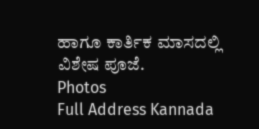ಹಾಗೂ ಕಾರ್ತಿಕ ಮಾಸದಲ್ಲಿ ವಿಶೇಷ ಪೂಜೆ.
Photos
Full Address Kannada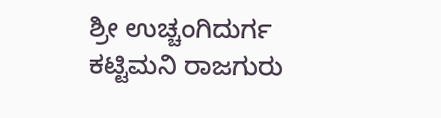ಶ್ರೀ ಉಚ್ಚಂಗಿದುರ್ಗ ಕಟ್ಟಿಮನಿ ರಾಜಗುರು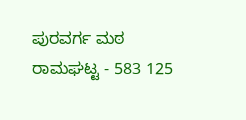ಪುರವರ್ಗ ಮಠ
ರಾಮಘಟ್ಟ - 583 125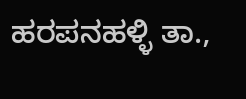ಹರಪನಹಳ್ಳಿ ತಾ.,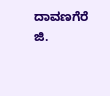ದಾವಣಗೆರೆ ಜಿ.